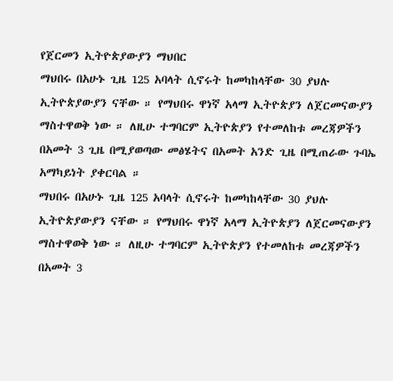የጀርመን ኢትዮጵያውያን ማህበር
ማህበሩ በአሁኑ ጊዜ 125 አባላት ሲኖሩት ከመካከላቸው 30 ያህሉ ኢትዮጵያውያን ናቸው ። የማህበሩ ዋነኛ አላማ ኢትዮጵያን ለጀርመናውያን ማስተዋወቅ ነው ። ለዚሁ ተግባርም ኢትዮጵያን የተመለከቱ መረጃዎችን በአመት 3 ጊዜ በሚያወጣው መፅሄትና በአመት አንድ ጊዜ በሚጠራው ጉባኤ አማካይነት ያቀርባል ።
ማህበሩ በአሁኑ ጊዜ 125 አባላት ሲኖሩት ከመካከላቸው 30 ያህሉ ኢትዮጵያውያን ናቸው ። የማህበሩ ዋነኛ አላማ ኢትዮጵያን ለጀርመናውያን ማስተዋወቅ ነው ። ለዚሁ ተግባርም ኢትዮጵያን የተመለከቱ መረጃዎችን በአመት 3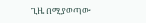ጊዜ በሚያወጣው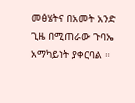መፅሄትና በአመት አንድ ጊዜ በሚጠራው ጉባኤ አማካይነት ያቀርባል ።